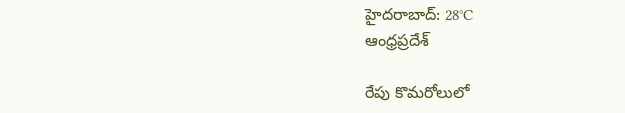హైదరాబాద్: 28°C
ఆంధ్రప్రదేశ్

రేపు కొమరోలులో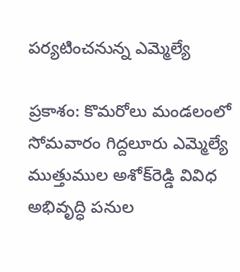పర్యటించనున్న ఎమ్మెల్యే

ప్రకాశం: కొమరోలు మండలంలో సోమవారం గిద్దలూరు ఎమ్మెల్యే ముత్తుముల అశోక్‌రెడ్డి వివిధ అభివృద్ధి పనుల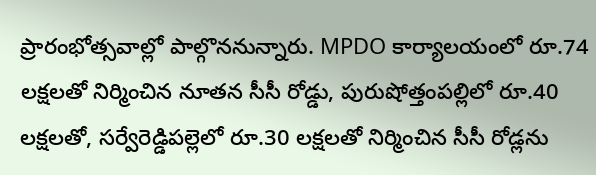ప్రారంభోత్సవాల్లో పాల్గొననున్నారు. MPDO కార్యాలయంలో రూ.74 లక్షలతో నిర్మించిన నూతన సీసీ రోడ్డు, పురుషోత్తంపల్లిలో రూ.40 లక్షలతో, సర్వేరెడ్డిపల్లెలో రూ.30 లక్షలతో నిర్మించిన సీసీ రోడ్లను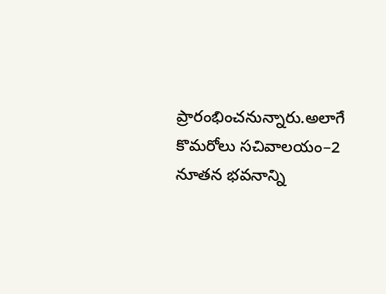ప్రారంభించనున్నారు.అలాగే కొమరోలు సచివాలయం–2 నూతన భవనాన్ని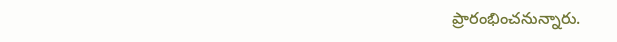ప్రారంభించనున్నారు.